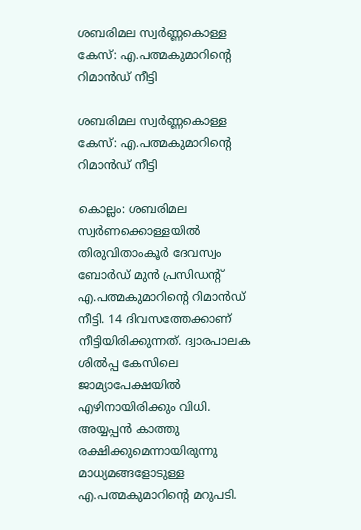ശബരിമല സ്വര്‍ണ്ണകൊള്ള കേസ്: എ.പത്മകുമാറിന്റെ റിമാന്‍ഡ് നീട്ടി

ശബരിമല സ്വര്‍ണ്ണകൊള്ള കേസ്: എ.പത്മകുമാറിന്റെ റിമാന്‍ഡ് നീട്ടി

കൊല്ലം: ശബരിമല സ്വര്‍ണക്കൊള്ളയില്‍ തിരുവിതാംകൂര്‍ ദേവസ്വം ബോര്‍ഡ് മുന്‍ പ്രസിഡന്റ് എ.പത്മകുമാറിന്റെ റിമാന്‍ഡ് നീട്ടി. 14 ദിവസത്തേക്കാണ് നീട്ടിയിരിക്കുന്നത്. ദ്വാരപാലക ശില്‍പ്പ കേസിലെ ജാമ്യാപേക്ഷയില്‍ എഴിനായിരിക്കും വിധി. അയ്യപ്പന്‍ കാത്തു രക്ഷിക്കുമെന്നായിരുന്നു മാധ്യമങ്ങളോടുള്ള എ.പത്മകുമാറിന്റെ മറുപടി.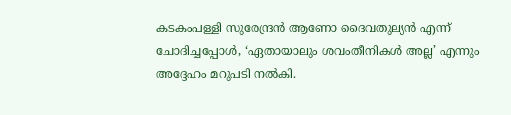കടകംപള്ളി സുരേന്ദ്രന്‍ ആണോ ദൈവതുല്യന്‍ എന്ന് ചോദിച്ചപ്പോള്‍, ‘ഏതായാലും ശവംതീനികള്‍ അല്ല’ എന്നും അദ്ദേഹം മറുപടി നല്‍കി.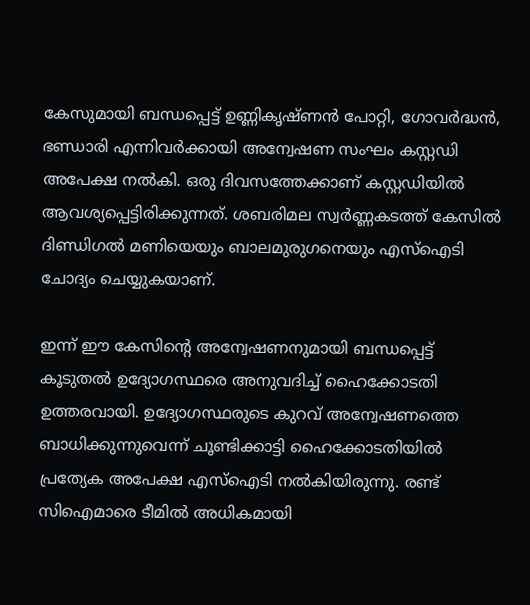കേസുമായി ബന്ധപ്പെട്ട് ഉണ്ണികൃഷ്ണന്‍ പോറ്റി, ഗോവര്‍ദ്ധന്‍, ഭണ്ഡാരി എന്നിവര്‍ക്കായി അന്വേഷണ സംഘം കസ്റ്റഡി അപേക്ഷ നല്‍കി. ഒരു ദിവസത്തേക്കാണ് കസ്റ്റഡിയില്‍ ആവശ്യപ്പെട്ടിരിക്കുന്നത്. ശബരിമല സ്വര്‍ണ്ണകടത്ത് കേസില്‍ ദിണ്ഡിഗല്‍ മണിയെയും ബാലമുരുഗനെയും എസ്‌ഐടി ചോദ്യം ചെയ്യുകയാണ്.

ഇന്ന് ഈ കേസിന്റെ അന്വേഷണനുമായി ബന്ധപ്പെട്ട് കൂടുതല്‍ ഉദ്യോഗസ്ഥരെ അനുവദിച്ച് ഹൈക്കോടതി ഉത്തരവായി. ഉദ്യോഗസ്ഥരുടെ കുറവ് അന്വേഷണത്തെ ബാധിക്കുന്നുവെന്ന് ചൂണ്ടിക്കാട്ടി ഹൈക്കോടതിയില്‍ പ്രത്യേക അപേക്ഷ എസ്‌ഐടി നല്‍കിയിരുന്നു. രണ്ട് സിഐമാരെ ടീമില്‍ അധികമായി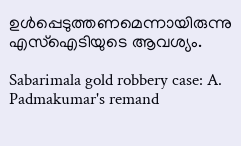ഉള്‍പ്പെടുത്തണമെന്നായിരുന്നു എസ്‌ഐടിയുടെ ആവശ്യം.

Sabarimala gold robbery case: A. Padmakumar's remand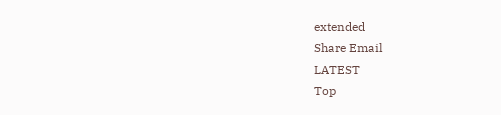extended
Share Email
LATEST
Top